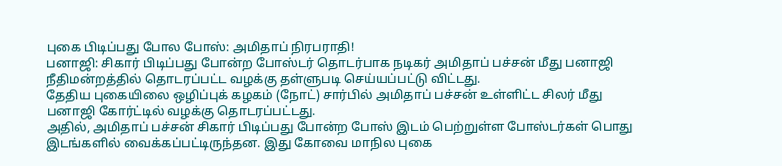புகை பிடிப்பது போல போஸ்: அமிதாப் நிரபராதி!
பனாஜி: சிகார் பிடிப்பது போன்ற போஸ்டர் தொடர்பாக நடிகர் அமிதாப் பச்சன் மீது பனாஜி நீதிமன்றத்தில் தொடரப்பட்ட வழக்கு தள்ளுபடி செய்யப்பட்டு விட்டது.
தேதிய புகையிலை ஒழிப்புக் கழகம் (நோட்) சார்பில் அமிதாப் பச்சன் உள்ளிட்ட சிலர் மீது பனாஜி கோர்ட்டில் வழக்கு தொடரப்பட்டது.
அதில், அமிதாப் பச்சன் சிகார் பிடிப்பது போன்ற போஸ் இடம் பெற்றுள்ள போஸ்டர்கள் பொது இடங்களில் வைக்கப்பட்டிருந்தன. இது கோவை மாநில புகை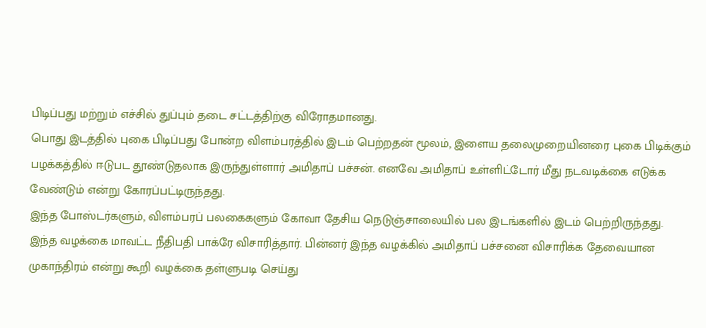பிடிப்பது மற்றும் எச்சில் துப்பும் தடை சட்டத்திற்கு விரோதமானது.
பொது இடத்தில் புகை பிடிப்பது போன்ற விளம்பரத்தில் இடம் பெற்றதன் மூலம், இளைய தலைமுறையினரை புகை பிடிக்கும் பழக்கத்தில் ஈடுபட தூண்டுதலாக இருந்துள்ளார் அமிதாப் பச்சன். எனவே அமிதாப் உள்ளிட்டோர் மீது நடவடிக்கை எடுக்க வேண்டும் என்று கோரப்பட்டிருந்தது.
இந்த போஸ்டர்களும், விளம்பரப் பலகைகளும் கோவா தேசிய நெடுஞ்சாலையில் பல இடங்களில் இடம் பெற்றிருந்தது.
இந்த வழக்கை மாவட்ட நீதிபதி பாக்ரே விசாரித்தார். பின்னர் இந்த வழக்கில் அமிதாப் பச்சனை விசாரிக்க தேவையான முகாந்திரம் என்று கூறி வழக்கை தள்ளுபடி செய்து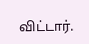விட்டார்.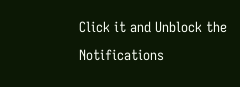Click it and Unblock the Notifications